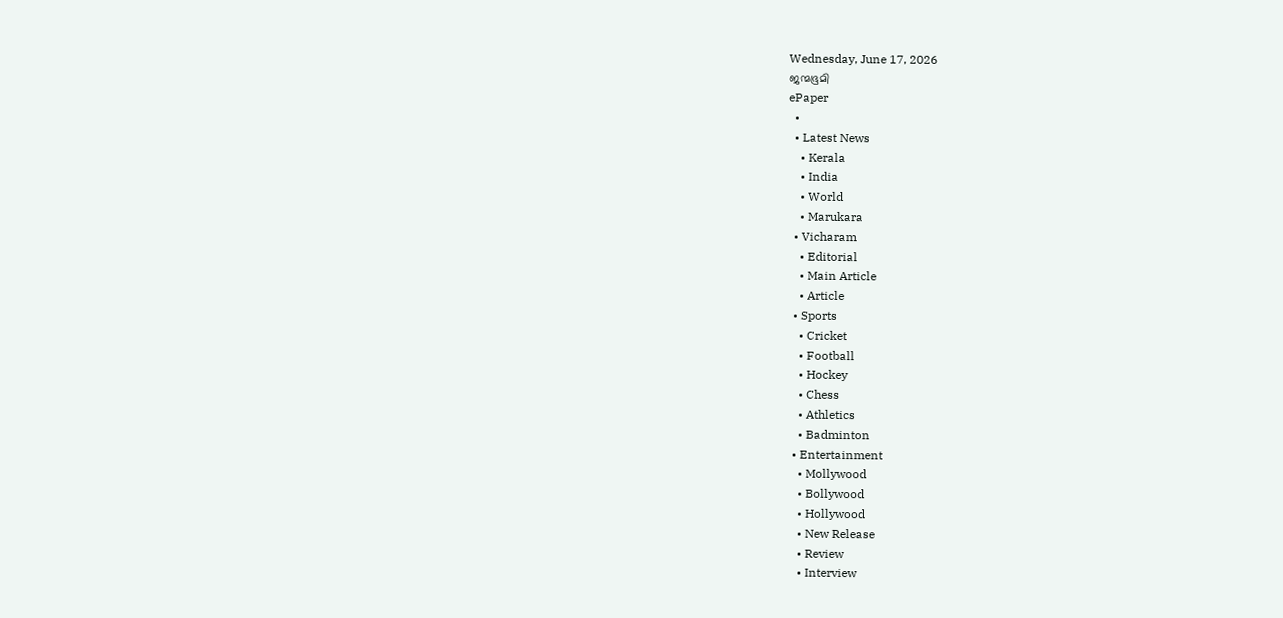Wednesday, June 17, 2026
ജന്മഭൂമി
ePaper
  •
  • Latest News
    • Kerala
    • India
    • World
    • Marukara
  • Vicharam
    • Editorial
    • Main Article
    • Article
  • Sports
    • Cricket
    • Football
    • Hockey
    • Chess
    • Athletics
    • Badminton
  • Entertainment
    • Mollywood
    • Bollywood
    • Hollywood
    • New Release
    • Review
    • Interview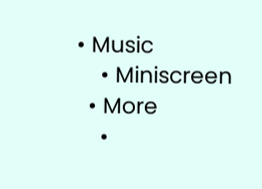• Music
    • Miniscreen
  • More
    •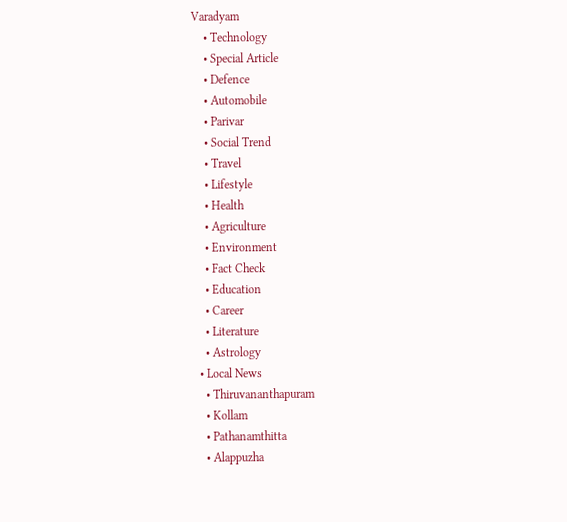Varadyam
    • Technology
    • Special Article
    • Defence
    • Automobile
    • Parivar
    • Social Trend
    • Travel
    • Lifestyle
    • Health
    • Agriculture
    • Environment
    • Fact Check
    • Education
    • Career
    • Literature
    • Astrology
  • Local News
    • Thiruvananthapuram
    • Kollam
    • Pathanamthitta
    • Alappuzha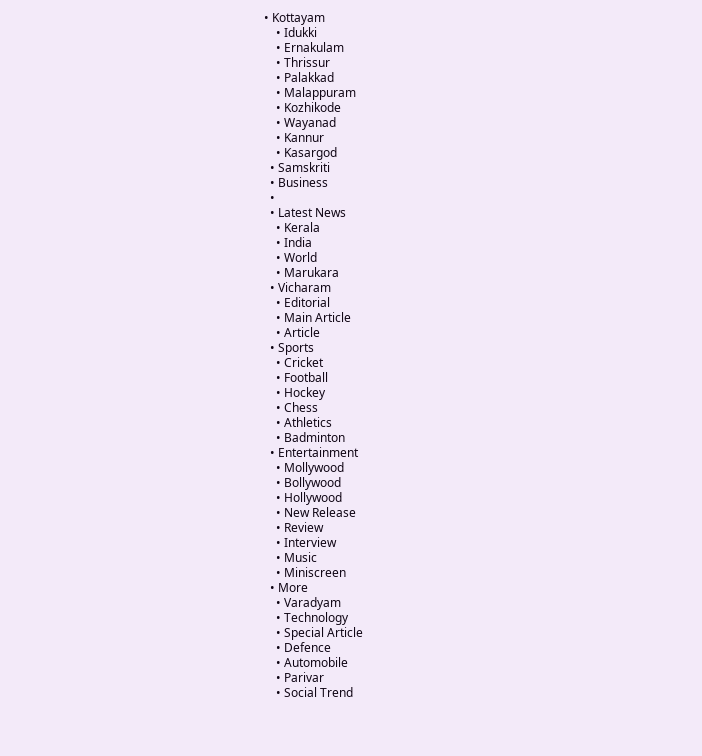• Kottayam
    • Idukki
    • Ernakulam
    • Thrissur
    • Palakkad
    • Malappuram
    • Kozhikode
    • Wayanad
    • Kannur
    • Kasargod
  • Samskriti
  • Business
  •
  • Latest News
    • Kerala
    • India
    • World
    • Marukara
  • Vicharam
    • Editorial
    • Main Article
    • Article
  • Sports
    • Cricket
    • Football
    • Hockey
    • Chess
    • Athletics
    • Badminton
  • Entertainment
    • Mollywood
    • Bollywood
    • Hollywood
    • New Release
    • Review
    • Interview
    • Music
    • Miniscreen
  • More
    • Varadyam
    • Technology
    • Special Article
    • Defence
    • Automobile
    • Parivar
    • Social Trend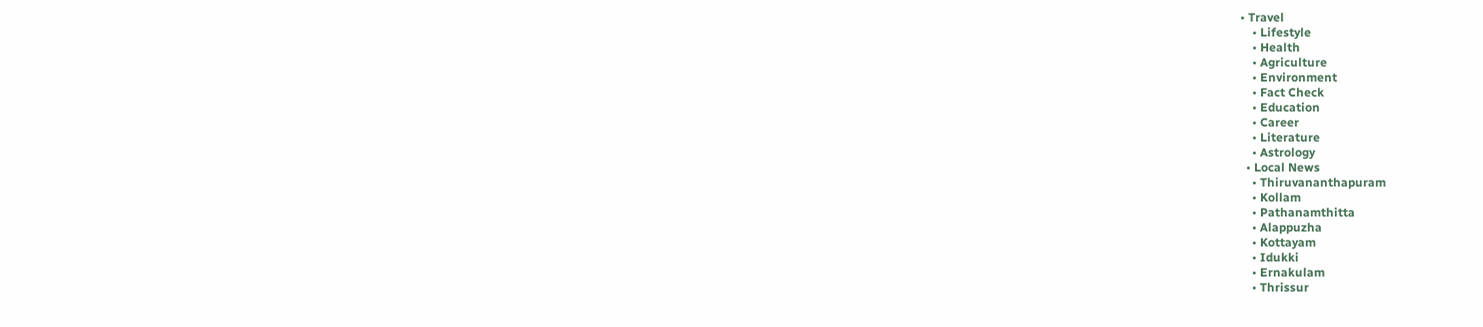• Travel
    • Lifestyle
    • Health
    • Agriculture
    • Environment
    • Fact Check
    • Education
    • Career
    • Literature
    • Astrology
  • Local News
    • Thiruvananthapuram
    • Kollam
    • Pathanamthitta
    • Alappuzha
    • Kottayam
    • Idukki
    • Ernakulam
    • Thrissur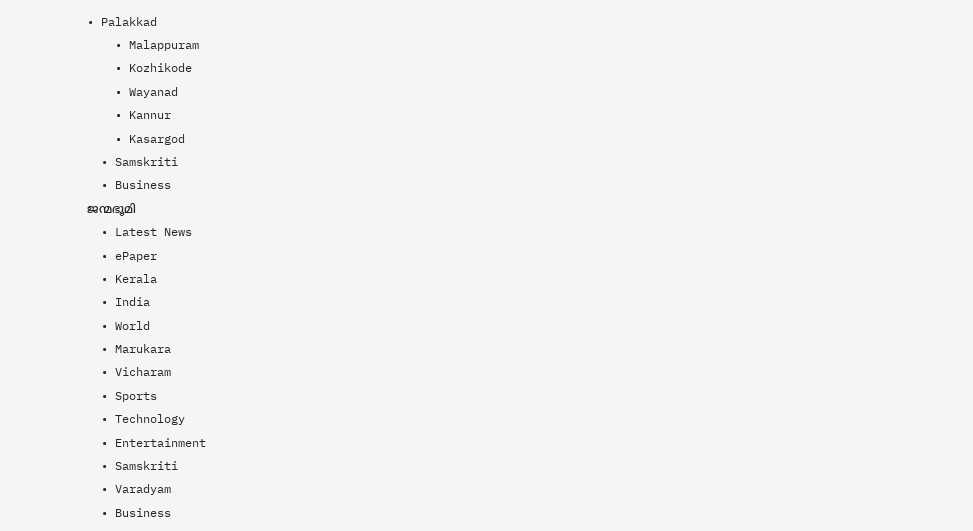• Palakkad
    • Malappuram
    • Kozhikode
    • Wayanad
    • Kannur
    • Kasargod
  • Samskriti
  • Business
ജന്മഭൂമി
  • Latest News
  • ePaper
  • Kerala
  • India
  • World
  • Marukara
  • Vicharam
  • Sports
  • Technology
  • Entertainment
  • Samskriti
  • Varadyam
  • Business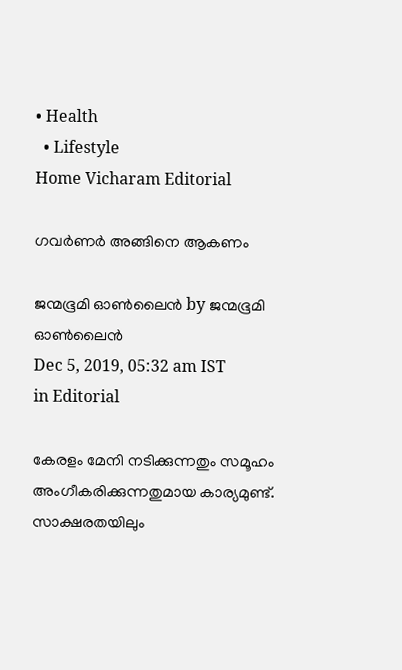• Health
  • Lifestyle
Home Vicharam Editorial

ഗവര്‍ണര്‍ അങ്ങിനെ ആകണം

ജന്മഭൂമി ഓണ്‍ലൈന്‍ by ജന്മഭൂമി ഓണ്‍ലൈന്‍
Dec 5, 2019, 05:32 am IST
in Editorial

കേരളം മേനി നടിക്കുന്നതും സമൂഹം അംഗീകരിക്കുന്നതുമായ കാര്യമുണ്ട്. സാക്ഷരതയിലും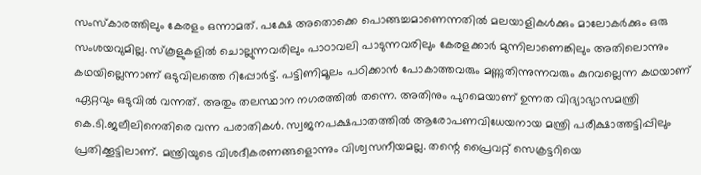സംസ്‌കാരത്തിലും കേരളം ഒന്നാമത്. പക്ഷേ അതൊക്കെ പൊങ്ങച്ചമാണെന്നതില്‍ മലയാളികള്‍ക്കും മാലോകര്‍ക്കും ഒരു സംശയവുമില്ല. സ്‌കൂളുകളില്‍ ചൊല്ലുന്നവരിലും പാഠാവലി പാടുന്നവരിലും കേരളക്കാര്‍ മുന്നിലാണെങ്കിലും അതിലൊന്നും കഥയില്ലെന്നാണ് ഒടുവിലത്തെ റിപ്പോര്‍ട്ട്. പട്ടിണിമൂലം പഠിക്കാന്‍ പോകാത്തവരും മണ്ണുതിന്നുന്നവരും കുറവല്ലെന്ന കഥയാണ് ഏറ്റവും ഒടുവില്‍ വന്നത്. അതും തലസ്ഥാന നഗരത്തില്‍ തന്നെ. അതിനും പുറമെയാണ് ഉന്നത വിദ്യാഭ്യാസമന്ത്രി കെ.ടി.ജലീലിനെതിരെ വന്ന പരാതികള്‍. സ്വജനപക്ഷപാതത്തില്‍ ആരോപണവിധേയനായ മന്ത്രി പരീക്ഷാത്തട്ടിപ്പിലും പ്രതിക്കൂട്ടിലാണ്. മന്ത്രിയുടെ വിശദീകരണങ്ങളൊന്നും വിശ്വസനീയമല്ല. തന്റെ പ്രൈവറ്റ് സെക്രട്ടറിയെ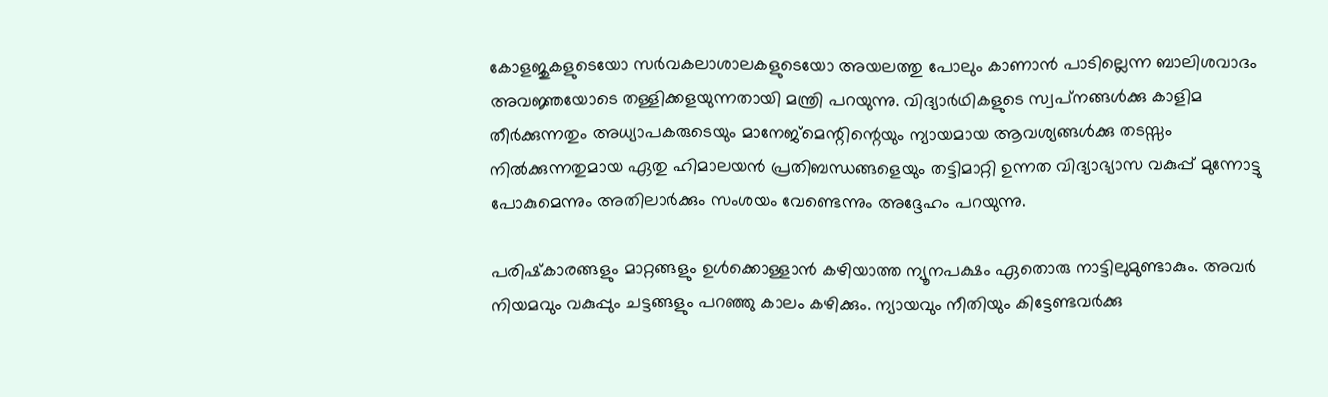കോളജുകളുടെയോ സര്‍വകലാശാലകളുടെയോ അയലത്തു പോലും കാണാന്‍ പാടില്ലെന്ന ബാലിശവാദം അവജ്ഞയോടെ തള്ളിക്കളയുന്നതായി മന്ത്രി പറയുന്നു. വിദ്യാര്‍ഥികളുടെ സ്വപ്‌നങ്ങള്‍ക്കു കാളിമ തീര്‍ക്കുന്നതും അധ്യാപകരുടെയും മാനേജ്‌മെന്റിന്റെയും ന്യായമായ ആവശ്യങ്ങള്‍ക്കു തടസ്സം നില്‍ക്കുന്നതുമായ ഏതു ഹിമാലയന്‍ പ്രതിബന്ധങ്ങളെയും തട്ടിമാറ്റി ഉന്നത വിദ്യാഭ്യാസ വകുപ്പ് മുന്നോട്ടു പോകുമെന്നും അതിലാര്‍ക്കും സംശയം വേണ്ടെന്നും അദ്ദേഹം പറയുന്നു.

പരിഷ്‌കാരങ്ങളും മാറ്റങ്ങളും ഉള്‍ക്കൊള്ളാന്‍ കഴിയാത്ത ന്യൂനപക്ഷം ഏതൊരു നാട്ടിലുമുണ്ടാകും. അവര്‍ നിയമവും വകുപ്പും ചട്ടങ്ങളും പറഞ്ഞു കാലം കഴിക്കും. ന്യായവും നീതിയും കിട്ടേണ്ടവര്‍ക്കു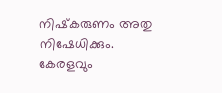നിഷ്‌കരുണം അതു നിഷേധിക്കും. കേരളവും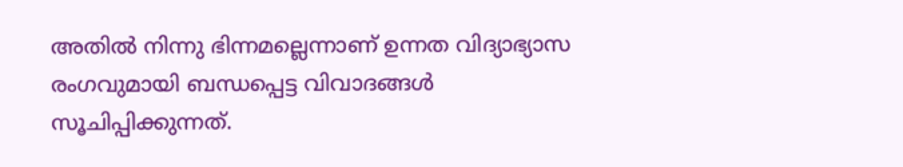അതില്‍ നിന്നു ഭിന്നമല്ലെന്നാണ് ഉന്നത വിദ്യാഭ്യാസ രംഗവുമായി ബന്ധപ്പെട്ട വിവാദങ്ങള്‍ സൂചിപ്പിക്കുന്നത്.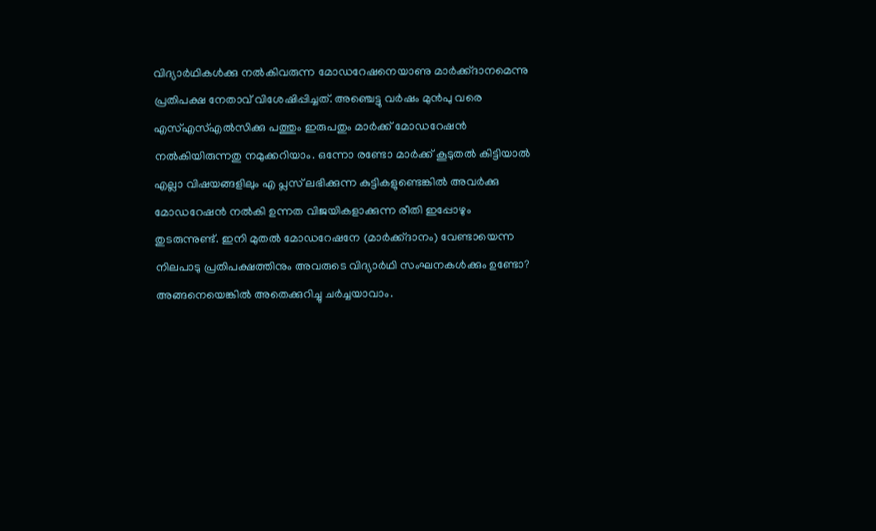വിദ്യാര്‍ഥികള്‍ക്കു നല്‍കിവരുന്ന മോഡറേഷനെയാണു മാര്‍ക്ക്ദാനമെന്നു പ്രതിപക്ഷ നേതാവ് വിശേഷിപ്പിച്ചത്. അഞ്ചെട്ടു വര്‍ഷം മുന്‍പു വരെ എസ്എസ്എല്‍സിക്കു പത്തും ഇരുപതും മാര്‍ക്ക് മോഡറേഷന്‍ നല്‍കിയിരുന്നതു നമുക്കറിയാം. ഒന്നോ രണ്ടോ മാര്‍ക്ക് കൂടുതല്‍ കിട്ടിയാല്‍ എല്ലാ വിഷയങ്ങളിലും എ പ്ലസ് ലഭിക്കുന്ന കുട്ടികളുണ്ടെങ്കില്‍ അവര്‍ക്കു മോഡറേഷന്‍ നല്‍കി ഉന്നത വിജയികളാക്കുന്ന രീതി ഇപ്പോഴും തുടരുന്നുണ്ട്. ഇനി മുതല്‍ മോഡറേഷനേ (മാര്‍ക്ക്ദാനം) വേണ്ടായെന്ന നിലപാടു പ്രതിപക്ഷത്തിനും അവരുടെ വിദ്യാര്‍ഥി സംഘനകള്‍ക്കും ഉണ്ടോ? അങ്ങനെയെങ്കില്‍ അതെക്കുറിച്ചു ചര്‍ച്ചയാവാം.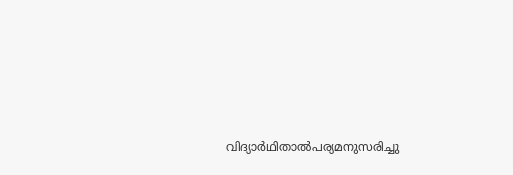വിദ്യാര്‍ഥിതാല്‍പര്യമനുസരിച്ചു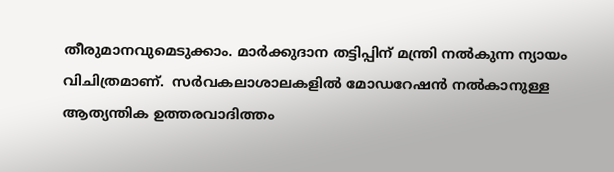തീരുമാനവുമെടുക്കാം. മാര്‍ക്കുദാന തട്ടിപ്പിന് മന്ത്രി നല്‍കുന്ന ന്യായം വിചിത്രമാണ്.  സര്‍വകലാശാലകളില്‍ മോഡറേഷന്‍ നല്‍കാനുള്ള ആത്യന്തിക ഉത്തരവാദിത്തം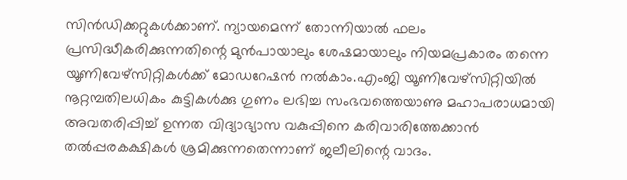സിന്‍ഡിക്കറ്റുകള്‍ക്കാണ്. ന്യായമെന്ന് തോന്നിയാല്‍ ഫലം പ്രസിദ്ധീകരിക്കുന്നതിന്റെ മുന്‍പായാലും ശേഷമായാലും നിയമപ്രകാരം തന്നെ യൂണിവേഴ്‌സിറ്റികള്‍ക്ക് മോഡറേഷന്‍ നല്‍കാം.എംജി യൂണിവേഴ്‌സിറ്റിയില്‍ നൂറ്റമ്പതിലധികം കുട്ടികള്‍ക്കു ഗുണം ലഭിച്ച സംഭവത്തെയാണു മഹാപരാധമായി അവതരിപ്പിച്ച് ഉന്നത വിദ്യാഭ്യാസ വകുപ്പിനെ കരിവാരിത്തേക്കാന്‍ തല്‍പ്പരകക്ഷികള്‍ ശ്രമിക്കുന്നതെന്നാണ് ജലീലിന്റെ വാദം.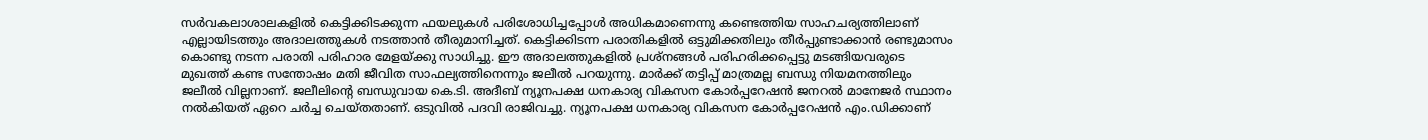സര്‍വകലാശാലകളില്‍ കെട്ടിക്കിടക്കുന്ന ഫയലുകള്‍ പരിശോധിച്ചപ്പോള്‍ അധികമാണെന്നു കണ്ടെത്തിയ സാഹചര്യത്തിലാണ് എല്ലായിടത്തും അദാലത്തുകള്‍ നടത്താന്‍ തീരുമാനിച്ചത്. കെട്ടിക്കിടന്ന പരാതികളില്‍ ഒട്ടുമിക്കതിലും തീര്‍പ്പുണ്ടാക്കാന്‍ രണ്ടുമാസം കൊണ്ടു നടന്ന പരാതി പരിഹാര മേളയ്‌ക്കു സാധിച്ചു. ഈ അദാലത്തുകളില്‍ പ്രശ്‌നങ്ങള്‍ പരിഹരിക്കപ്പെട്ടു മടങ്ങിയവരുടെ മുഖത്ത് കണ്ട സന്തോഷം മതി ജീവിത സാഫല്യത്തിനെന്നും ജലീല്‍ പറയുന്നു. മാര്‍ക്ക് തട്ടിപ്പ് മാത്രമല്ല ബന്ധു നിയമനത്തിലും ജലീല്‍ വില്ലനാണ്. ജലീലിന്റെ ബന്ധുവായ കെ.ടി. അദീബ് ന്യൂനപക്ഷ ധനകാര്യ വികസന കോര്‍പ്പറേഷന്‍ ജനറല്‍ മാനേജര്‍ സ്ഥാനം നല്‍കിയത് ഏറെ ചര്‍ച്ച ചെയ്തതാണ്. ഒടുവില്‍ പദവി രാജിവച്ചു. ന്യൂനപക്ഷ ധനകാര്യ വികസന കോര്‍പ്പറേഷന്‍ എം.ഡിക്കാണ്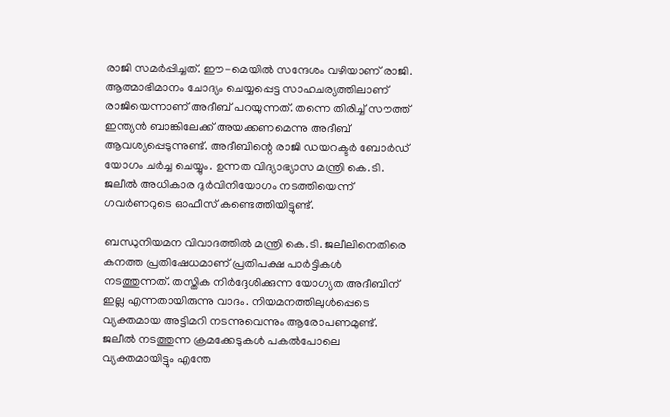രാജി സമര്‍പ്പിച്ചത്. ഈ-മെയില്‍ സന്ദേശം വഴിയാണ് രാജി. ആത്മാഭിമാനം ചോദ്യം ചെയ്യപ്പെട്ട സാഹചര്യത്തിലാണ് രാജിയെന്നാണ് അദീബ് പറയുന്നത്. തന്നെ തിരിച്ച് സൗത്ത് ഇന്ത്യന്‍ ബാങ്കിലേക്ക് അയക്കണമെന്നു അദീബ് ആവശ്യപ്പെടുന്നുണ്ട്. അദീബിന്റെ രാജി ഡയറക്ടര്‍ ബോര്‍ഡ് യോഗം ചര്‍ച്ച ചെയ്യും. ഉന്നത വിദ്യാഭ്യാസ മന്ത്രി കെ.ടി. ജലീല്‍ അധികാര ദുര്‍വിനിയോഗം നടത്തിയെന്ന് ഗവര്‍ണറുടെ ഓഫീസ് കണ്ടെത്തിയിട്ടുണ്ട്.

ബന്ധുനിയമന വിവാദത്തില്‍ മന്ത്രി കെ.ടി. ജലീലിനെതിരെ കനത്ത പ്രതിഷേധമാണ് പ്രതിപക്ഷ പാര്‍ട്ടികള്‍ നടത്തുന്നത്. തസ്തിക നിര്‍ദ്ദേശിക്കുന്ന യോഗ്യത അദീബിന് ഇല്ല എന്നതായിരുന്നു വാദം. നിയമനത്തിലുള്‍പ്പെടെ വ്യക്തമായ അട്ടിമറി നടന്നുവെന്നും ആരോപണമുണ്ട്. ജലീല്‍ നടത്തുന്ന ക്രമക്കേടുകള്‍ പകല്‍പോലെ വ്യക്തമായിട്ടും എന്തേ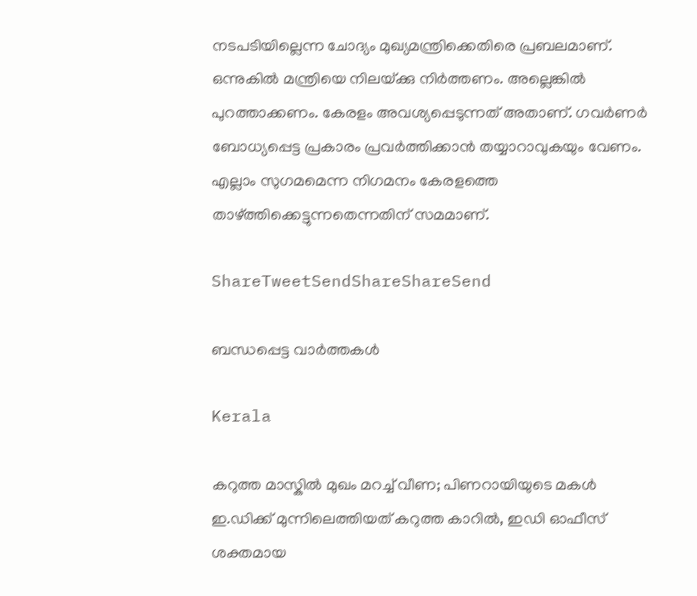നടപടിയില്ലെന്ന ചോദ്യം മുഖ്യമന്ത്രിക്കെതിരെ പ്രബലമാണ്. ഒന്നുകില്‍ മന്ത്രിയെ നിലയ്‌ക്കു നിര്‍ത്തണം. അല്ലെങ്കില്‍ പുറത്താക്കണം. കേരളം അവശ്യപ്പെടുന്നത് അതാണ്. ഗവര്‍ണര്‍ ബോധ്യപ്പെട്ട പ്രകാരം പ്രവര്‍ത്തിക്കാന്‍ തയ്യാറാവുകയും വേണം. എല്ലാം സുഗമമെന്ന നിഗമനം കേരളത്തെ താഴ്‌ത്തിക്കെട്ടുന്നതെന്നതിന് സമമാണ്.

ShareTweetSendShareShareSend

ബന്ധപ്പെട്ട വാര്‍ത്തകള്‍

Kerala

കറുത്ത മാസ്കിൽ മുഖം മറച്ച് വീണ; പിണറായിയുടെ മകൾ ഇ.ഡിക്ക് മുന്നിലെത്തിയത് കറുത്ത കാറിൽ, ഇഡി ഓഫീസ് ശക്തമായ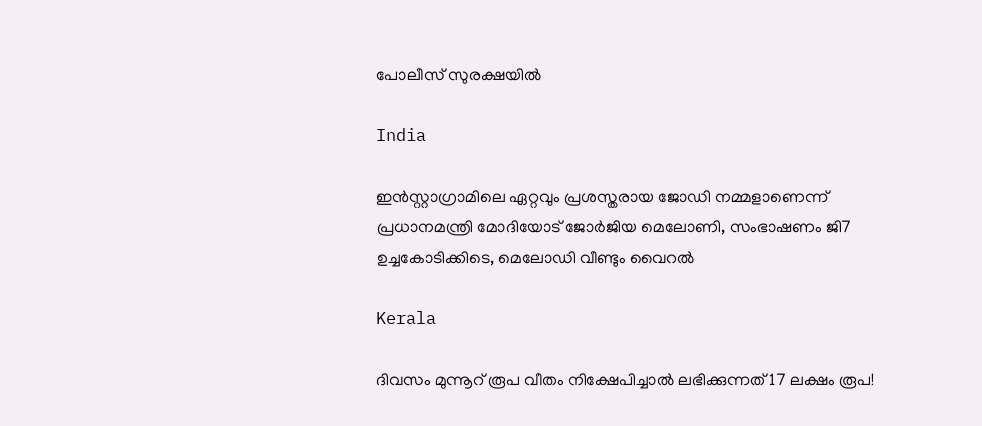പോലീസ് സുരക്ഷയിൽ

India

ഇൻസ്റ്റാഗ്രാമിലെ ഏറ്റവും പ്രശസ്തരായ ജോഡി നമ്മളാണെന്ന് പ്രധാനമന്ത്രി മോദിയോട് ജോർജിയ മെലോണി, സംഭാഷണം ജി7 ഉച്ചകോടിക്കിടെ, മെലോഡി വീണ്ടും വൈറൽ

Kerala

ദിവസം മുന്നൂറ് രൂപ വീതം നിക്ഷേപിച്ചാൽ ലഭിക്കുന്നത് 17 ലക്ഷം രൂപ!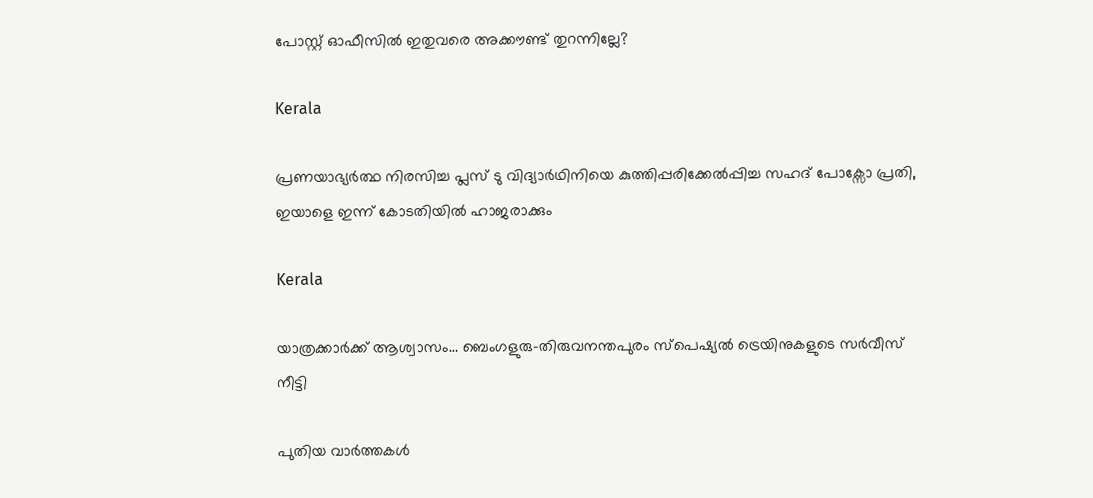പോസ്റ്റ് ഓഫീസിൽ ഇതുവരെ അക്കൗണ്ട് തുറന്നില്ലേ?

Kerala

പ്രണയാഭ്യർത്ഥ നിരസിച്ച പ്ലസ് ടു വിദ്യാർഥിനിയെ കുത്തിപ്പരിക്കേൽപ്പിച്ച സഹദ് പോക്സോ പ്രതി, ഇയാളെ ഇന്ന് കോടതിയിൽ ഹാജരാക്കും

Kerala

യാത്രക്കാര്‍ക്ക് ആശ്വാസം… ബെംഗളുരു-തിരുവനന്തപുരം സ്പെഷ്യല്‍ ട്രെയിനുകളുടെ സർവീസ് നീട്ടി

പുതിയ വാര്‍ത്തകള്‍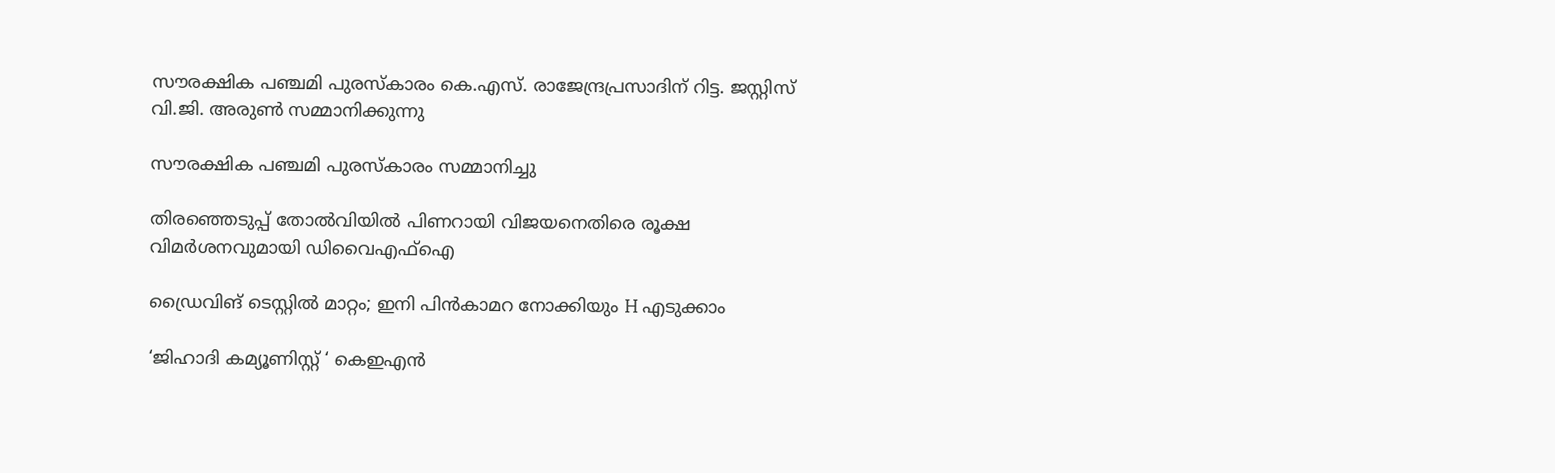സൗരക്ഷിക പഞ്ചമി പുരസ്‌കാരം കെ.എസ്. രാജേന്ദ്രപ്രസാദിന് റിട്ട. ജസ്റ്റിസ് വി.ജി. അരുണ്‍ സമ്മാനിക്കുന്നു

സൗരക്ഷിക പഞ്ചമി പുരസ്‌കാരം സമ്മാനിച്ചു

തിരഞ്ഞെടുപ്പ് തോൽവിയിൽ പിണറായി വിജയനെതിരെ രൂക്ഷ വിമർശനവുമായി ഡിവൈഎഫ്ഐ

ഡ്രൈവിങ് ടെസ്റ്റില്‍ മാറ്റം; ഇനി പിന്‍കാമറ നോക്കിയും H എടുക്കാം

‘ജിഹാദി കമ്യൂണിസ്റ്റ് ‘ കെഇഎന്‍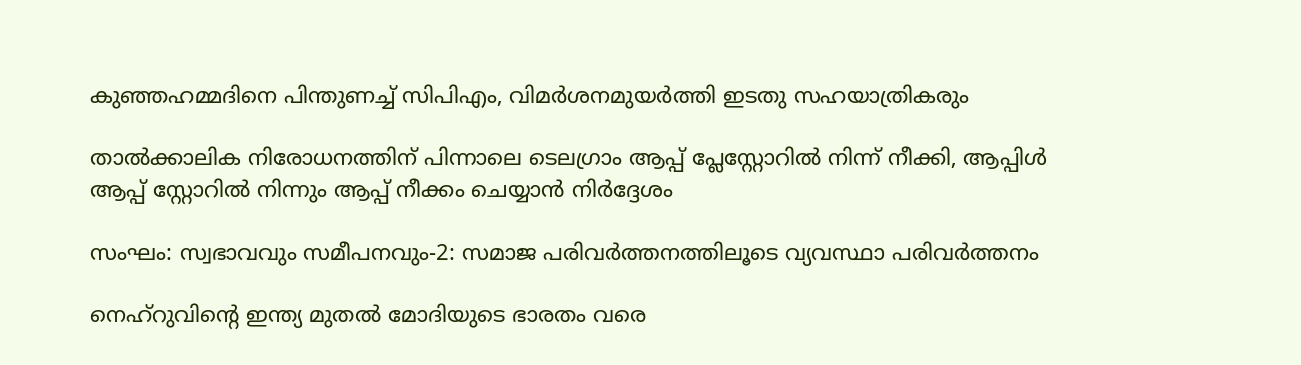കുഞ്ഞഹമ്മദിനെ പിന്തുണച്ച് സിപിഎം, വിമര്‍ശനമുയര്‍ത്തി ഇടതു സഹയാത്രികരും

താൽക്കാലിക നിരോധനത്തിന് പിന്നാലെ ടെലഗ്രാം ആപ്പ് പ്ലേസ്റ്റോറിൽ നിന്ന് നീക്കി, ആപ്പിൾ ആപ്പ് സ്റ്റോറിൽ നിന്നും ആപ്പ് നീക്കം ചെയ്യാൻ നിർദ്ദേശം

സംഘം: സ്വഭാവവും സമീപനവും-2: സമാജ പരിവര്‍ത്തനത്തിലൂടെ വ്യവസ്ഥാ പരിവര്‍ത്തനം

നെഹ്‌റുവിന്റെ ഇന്ത്യ മുതല്‍ മോദിയുടെ ഭാരതം വരെ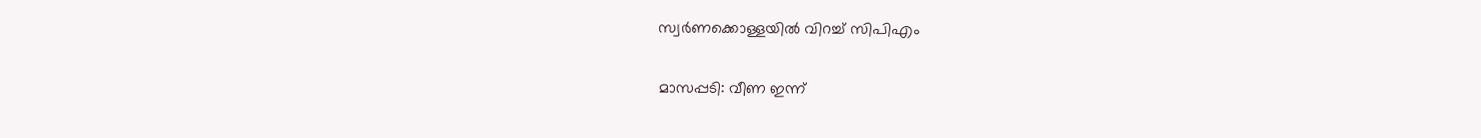സ്വര്‍ണക്കൊള്ളയില്‍ വിറച്ച് സിപിഎം

മാസപ്പടി: വീണ ഇന്ന്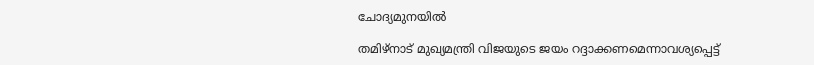ചോദ്യമുനയില്‍

തമിഴ്നാട് മുഖ്യമന്ത്രി വിജയുടെ ജയം റദ്ദാക്കണമെന്നാവശ്യപ്പെട്ട്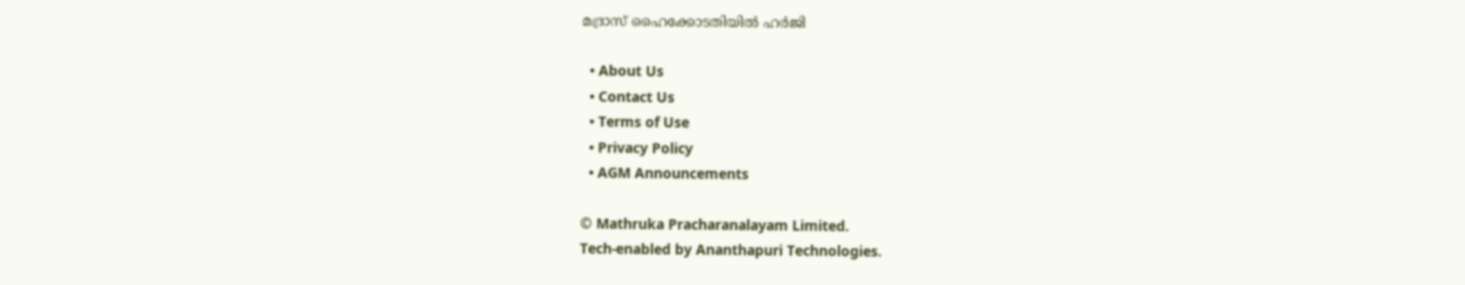മദ്രാസ് ഹൈക്കോടതിയിൽ ഹർജി

  • About Us
  • Contact Us
  • Terms of Use
  • Privacy Policy
  • AGM Announcements

© Mathruka Pracharanalayam Limited.
Tech-enabled by Ananthapuri Technologies.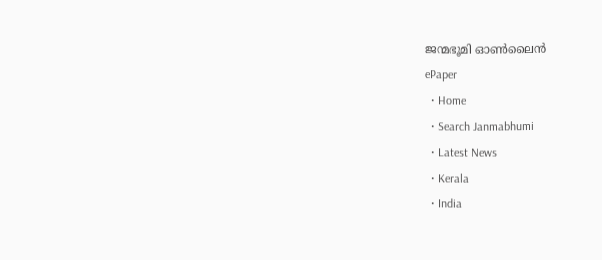ജന്മഭൂമി ഓണ്‍ലൈന്‍
ePaper
  • Home
  • Search Janmabhumi
  • Latest News
  • Kerala
  • India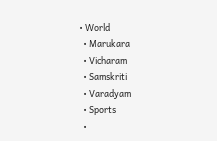• World
  • Marukara
  • Vicharam
  • Samskriti
  • Varadyam
  • Sports
  •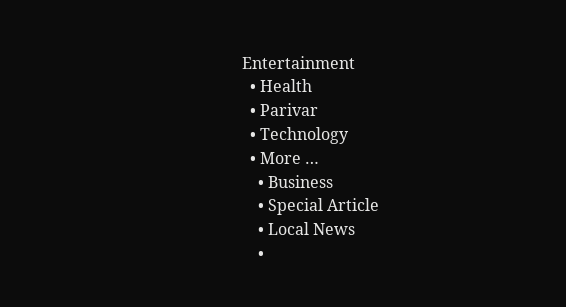Entertainment
  • Health
  • Parivar
  • Technology
  • More …
    • Business
    • Special Article
    • Local News
    •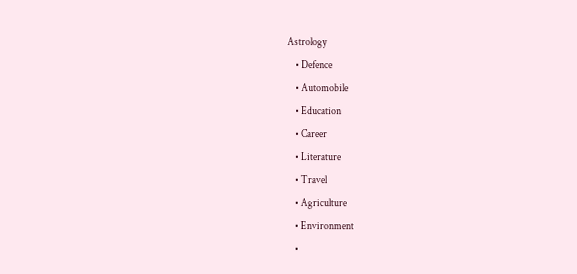Astrology
    • Defence
    • Automobile
    • Education
    • Career
    • Literature
    • Travel
    • Agriculture
    • Environment
    •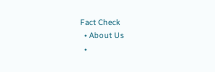Fact Check
  • About Us
  •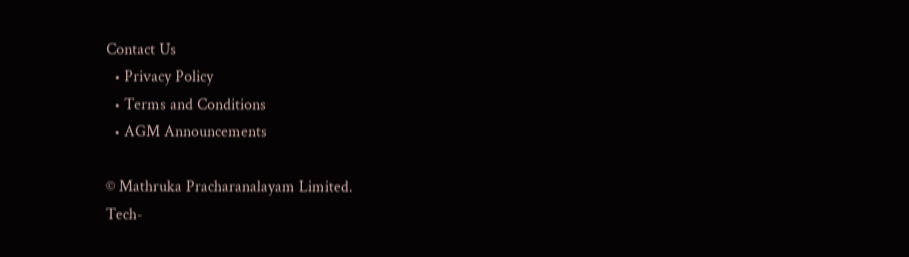Contact Us
  • Privacy Policy
  • Terms and Conditions
  • AGM Announcements

© Mathruka Pracharanalayam Limited.
Tech-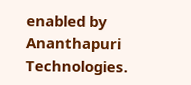enabled by Ananthapuri Technologies.